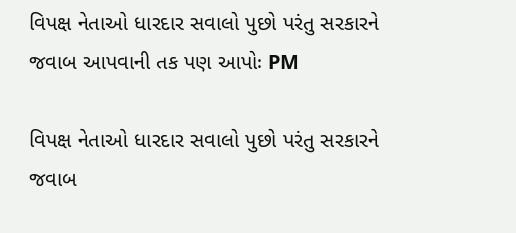વિપક્ષ નેતાઓ ધારદાર સવાલો પુછો પરંતુ સરકારને જવાબ આપવાની તક પણ આપોઃ PM

વિપક્ષ નેતાઓ ધારદાર સવાલો પુછો પરંતુ સરકારને જવાબ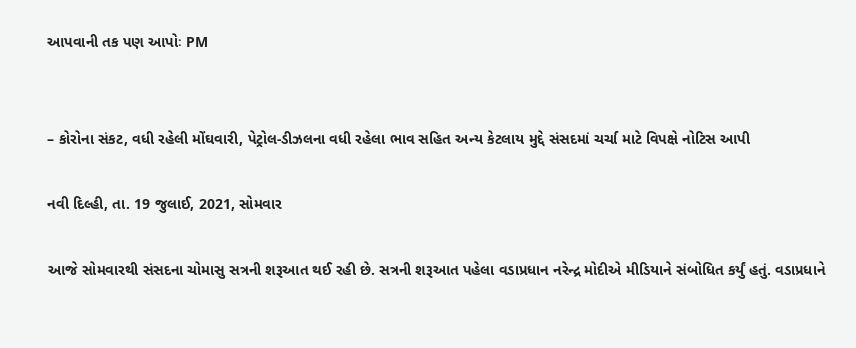આપવાની તક પણ આપોઃ PM


– કોરોના સંકટ, વધી રહેલી મોંઘવારી, પેટ્રોલ-ડીઝલના વધી રહેલા ભાવ સહિત અન્ય કેટલાય મુદ્દે સંસદમાં ચર્ચા માટે વિપક્ષે નોટિસ આપી

નવી દિલ્હી, તા. 19 જુલાઈ, 2021, સોમવાર

આજે સોમવારથી સંસદના ચોમાસુ સત્રની શરૂઆત થઈ રહી છે. સત્રની શરૂઆત પહેલા વડાપ્રધાન નરેન્દ્ર મોદીએ મીડિયાને સંબોધિત કર્યું હતું. વડાપ્રધાને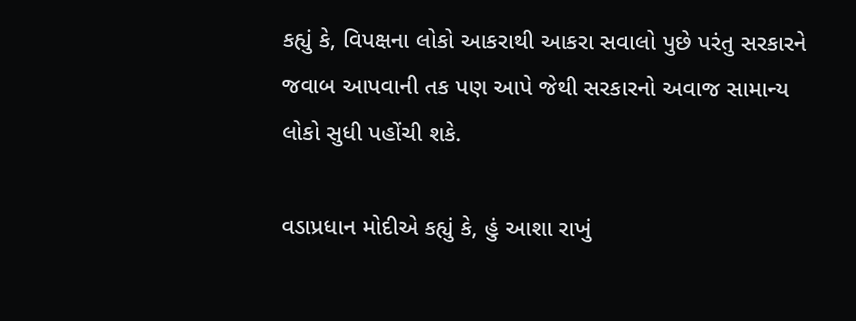કહ્યું કે, વિપક્ષના લોકો આકરાથી આકરા સવાલો પુછે પરંતુ સરકારને જવાબ આપવાની તક પણ આપે જેથી સરકારનો અવાજ સામાન્ય લોકો સુધી પહોંચી શકે.

વડાપ્રધાન મોદીએ કહ્યું કે, હું આશા રાખું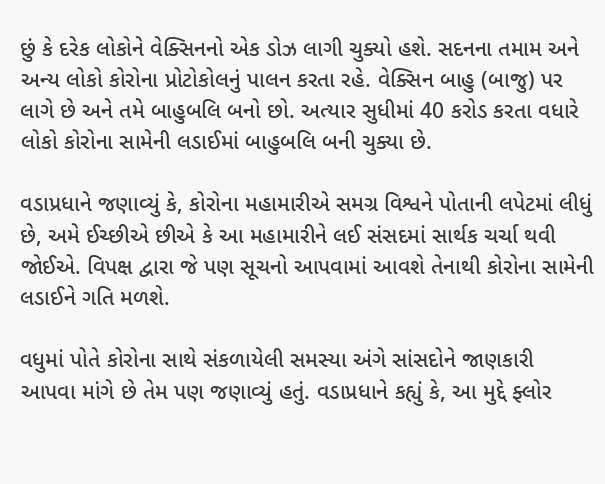છું કે દરેક લોકોને વેક્સિનનો એક ડોઝ લાગી ચુક્યો હશે. સદનના તમામ અને અન્ય લોકો કોરોના પ્રોટોકોલનું પાલન કરતા રહે. વેક્સિન બાહુ (બાજુ) પર લાગે છે અને તમે બાહુબલિ બનો છો. અત્યાર સુધીમાં 40 કરોડ કરતા વધારે લોકો કોરોના સામેની લડાઈમાં બાહુબલિ બની ચુક્યા છે.

વડાપ્રધાને જણાવ્યું કે, કોરોના મહામારીએ સમગ્ર વિશ્વને પોતાની લપેટમાં લીધું છે, અમે ઈચ્છીએ છીએ કે આ મહામારીને લઈ સંસદમાં સાર્થક ચર્ચા થવી જોઈએ. વિપક્ષ દ્વારા જે પણ સૂચનો આપવામાં આવશે તેનાથી કોરોના સામેની લડાઈને ગતિ મળશે.

વધુમાં પોતે કોરોના સાથે સંકળાયેલી સમસ્યા અંગે સાંસદોને જાણકારી આપવા માંગે છે તેમ પણ જણાવ્યું હતું. વડાપ્રધાને કહ્યું કે, આ મુદ્દે ફ્લોર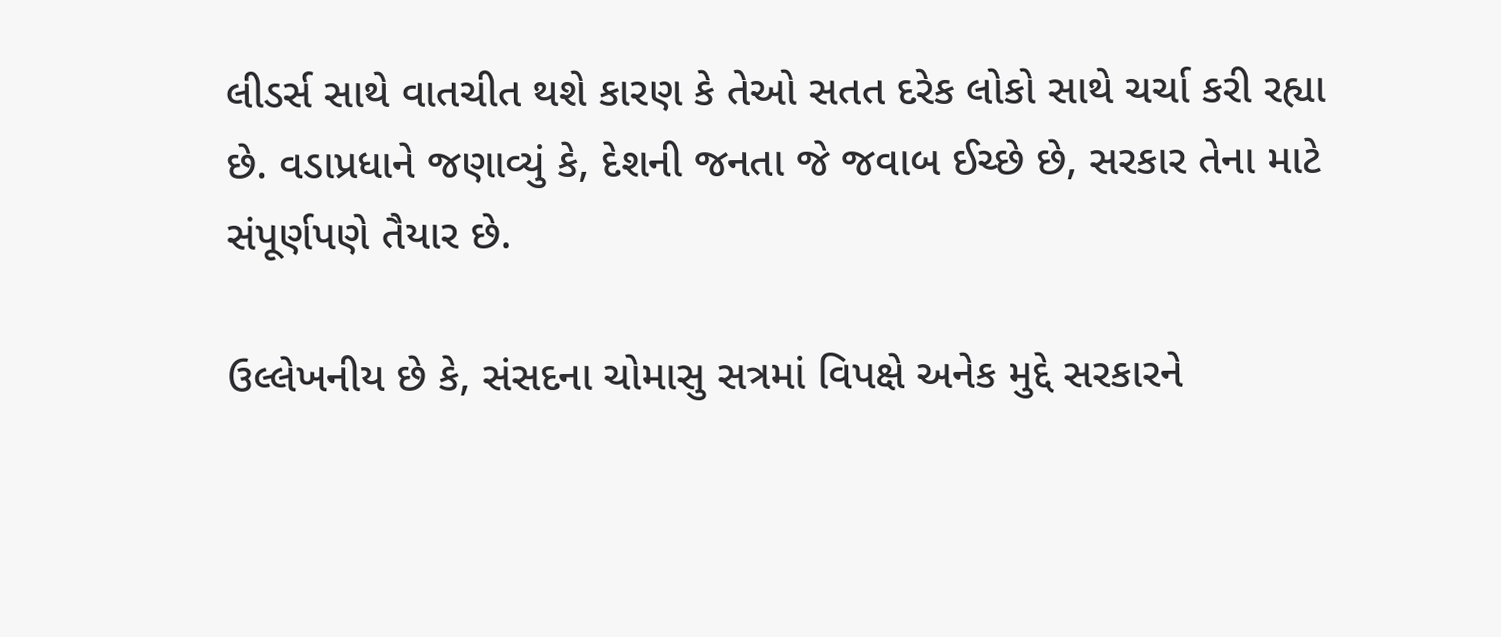લીડર્સ સાથે વાતચીત થશે કારણ કે તેઓ સતત દરેક લોકો સાથે ચર્ચા કરી રહ્યા છે. વડાપ્રધાને જણાવ્યું કે, દેશની જનતા જે જવાબ ઈચ્છે છે, સરકાર તેના માટે સંપૂર્ણપણે તૈયાર છે.

ઉલ્લેખનીય છે કે, સંસદના ચોમાસુ સત્રમાં વિપક્ષે અનેક મુદ્દે સરકારને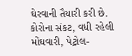ઘેરવાની તૈયારી કરી છે. કોરોના સંકટ, વધી રહેલી મોંઘવારી, પેટ્રોલ-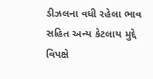ડીઝલના વધી રહેલા ભાવ સહિત અન્ય કેટલાય મુદ્દે વિપક્ષે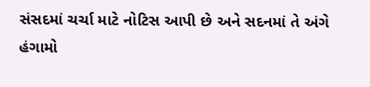સંસદમાં ચર્ચા માટે નોટિસ આપી છે અને સદનમાં તે અંગે હંગામો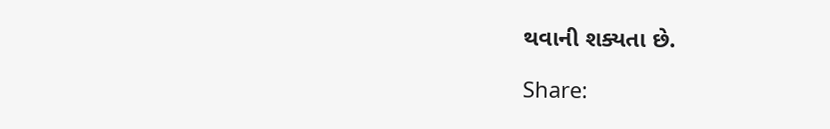થવાની શક્યતા છે.

Share: